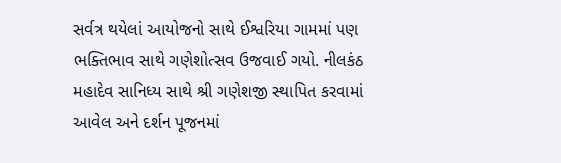સર્વત્ર થયેલાં આયોજનો સાથે ઈશ્વરિયા ગામમાં પણ ભક્તિભાવ સાથે ગણેશોત્સવ ઉજવાઈ ગયો. નીલકંઠ મહાદેવ સાનિધ્ય સાથે શ્રી ગણેશજી સ્થાપિત કરવામાં આવેલ અને દર્શન પૂજનમાં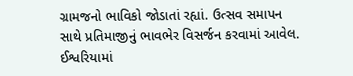ગ્રામજનો ભાવિકો જોડાતાં રહ્યાં. ઉત્સવ સમાપન સાથે પ્રતિમાજીનું ભાવભેર વિસર્જન કરવામાં આવેલ.
ઈશ્વરિયામાં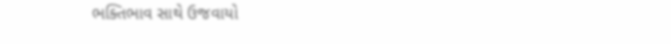ભક્તિભાવ સાથે ઉજવાયો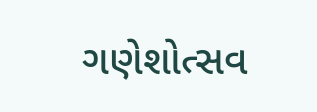ગણેશોત્સવ